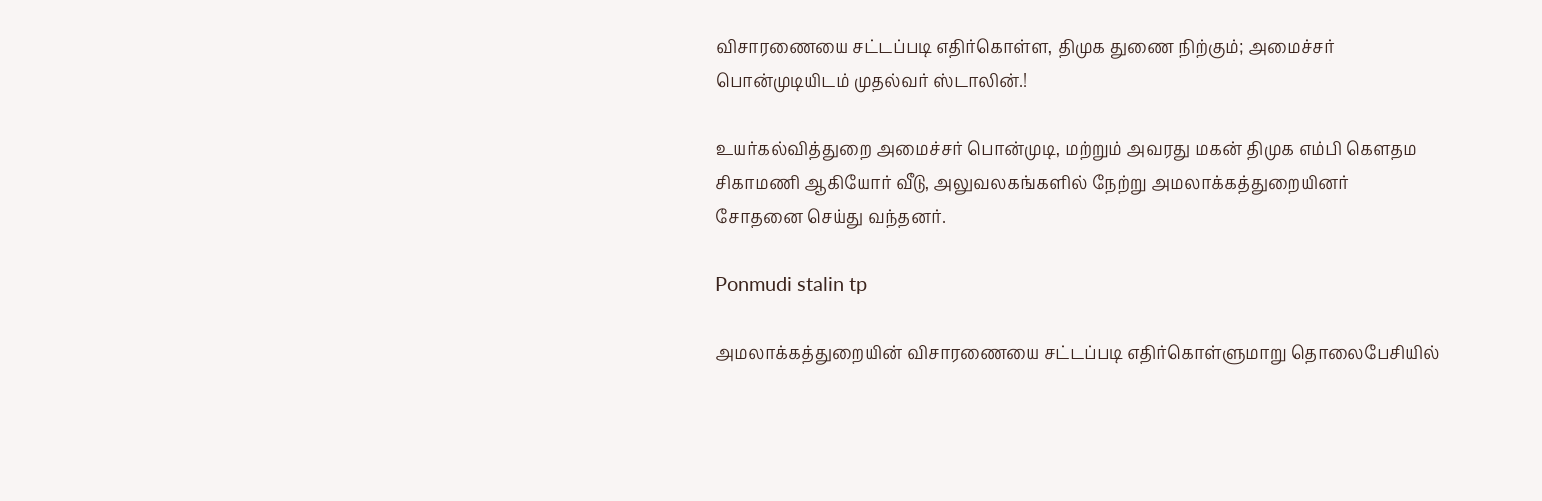விசாரணையை சட்டப்படி எதிர்கொள்ள, திமுக துணை நிற்கும்; அமைச்சர் பொன்முடியிடம் முதல்வர் ஸ்டாலின்.!

உயர்கல்வித்துறை அமைச்சர் பொன்முடி, மற்றும் அவரது மகன் திமுக எம்பி கெளதம சிகாமணி ஆகியோர் வீடு, அலுவலகங்களில் நேற்று அமலாக்கத்துறையினர் சோதனை செய்து வந்தனர்.

Ponmudi stalin tp

அமலாக்கத்துறையின் விசாரணையை சட்டப்படி எதிர்கொள்ளுமாறு தொலைபேசியில்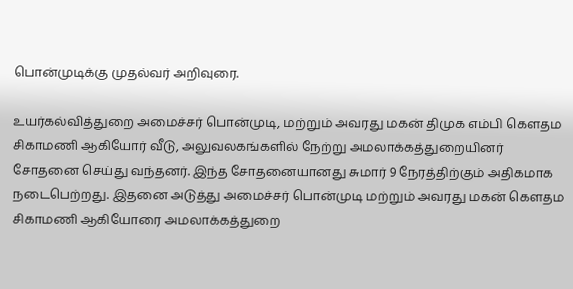பொன்முடிக்கு முதல்வர் அறிவுரை.

உயர்கல்வித்துறை அமைச்சர் பொன்முடி, மற்றும் அவரது மகன் திமுக எம்பி கெளதம சிகாமணி ஆகியோர் வீடு, அலுவலகங்களில் நேற்று அமலாக்கத்துறையினர் சோதனை செய்து வந்தனர். இந்த சோதனையானது சுமார் 9 நேரத்திற்கும் அதிகமாக நடைபெற்றது. இதனை அடுத்து அமைச்சர் பொன்முடி மற்றும் அவரது மகன் கௌதம சிகாமணி ஆகியோரை அமலாக்கத்துறை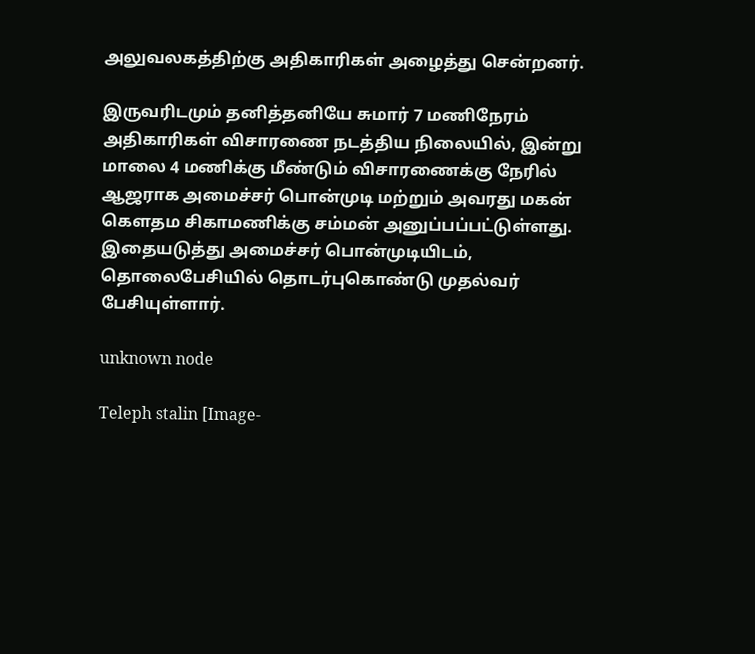அலுவலகத்திற்கு அதிகாரிகள் அழைத்து சென்றனர்.

இருவரிடமும் தனித்தனியே சுமார் 7 மணிநேரம் அதிகாரிகள் விசாரணை நடத்திய நிலையில், இன்று மாலை 4 மணிக்கு மீண்டும் விசாரணைக்கு நேரில் ஆஜராக அமைச்சர் பொன்முடி மற்றும் அவரது மகன் கௌதம சிகாமணிக்கு சம்மன் அனுப்பப்பட்டுள்ளது. இதையடுத்து அமைச்சர் பொன்முடியிடம், தொலைபேசியில் தொடர்புகொண்டு முதல்வர் பேசியுள்ளார்.

unknown node

Teleph stalin [Image-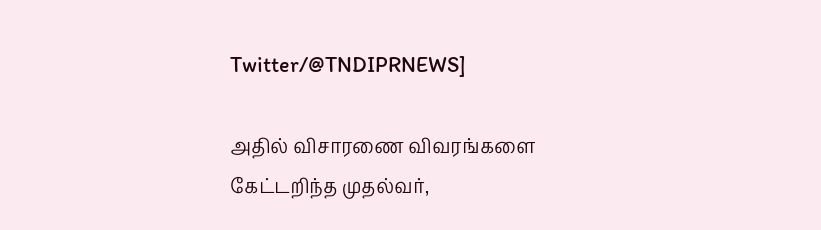Twitter/@TNDIPRNEWS]

அதில் விசாரணை விவரங்களை கேட்டறிந்த முதல்வர்,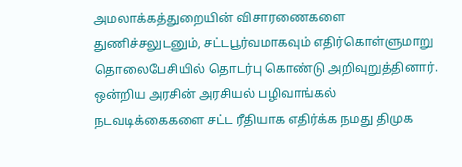அமலாக்கத்துறையின் விசாரணைகளை துணிச்சலுடனும், சட்டபூர்வமாகவும் எதிர்கொள்ளுமாறு தொலைபேசியில் தொடர்பு கொண்டு அறிவுறுத்தினார். ஒன்றிய அரசின் அரசியல் பழிவாங்கல் நடவடிக்கைகளை சட்ட ரீதியாக எதிர்க்க நமது திமுக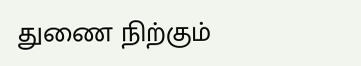துணை நிற்கும்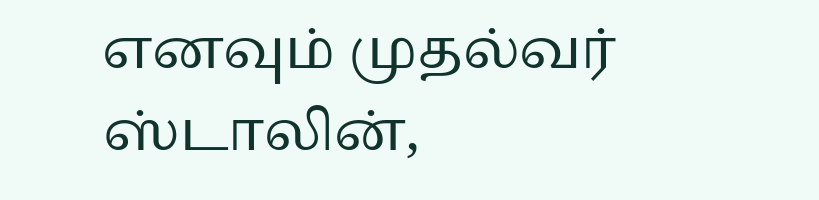எனவும் முதல்வர் ஸ்டாலின்,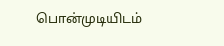பொன்முடியிடம்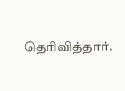தெரிவித்தார்.